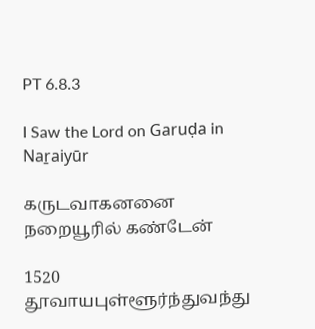PT 6.8.3

I Saw the Lord on Garuḍa in Naṟaiyūr

கருடவாகனனை நறையூரில் கண்டேன்

1520 தூவாயபுள்ளூர்ந்துவந்து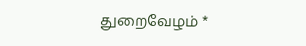துறைவேழம் *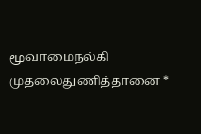மூவாமைநல்கி முதலைதுணித்தானை *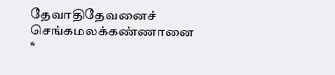தேவாதிதேவனைச் செங்கமலக்கண்ணானை *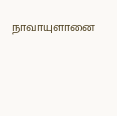நாவாயுளானை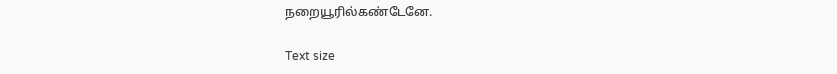நறையூரில்கண்டேனே.

Text size